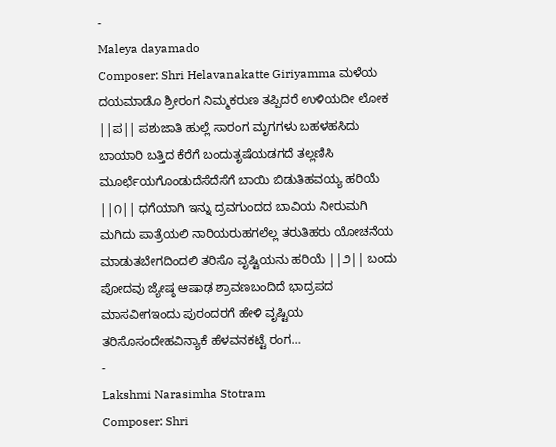-
Maleya dayamado
Composer: Shri Helavanakatte Giriyamma ಮಳೆಯ ದಯಮಾಡೊ ಶ್ರೀರಂಗ ನಿಮ್ಮಕರುಣ ತಪ್ಪಿದರೆ ಉಳಿಯದೀ ಲೋಕ ||ಪ|| ಪಶುಜಾತಿ ಹುಲ್ಲೆ ಸಾರಂಗ ಮೃಗಗಳು ಬಹಳಹಸಿದು ಬಾಯಾರಿ ಬತ್ತಿದ ಕೆರೆಗೆ ಬಂದುತೃಷೆಯಡಗದೆ ತಲ್ಲಣಿಸಿ ಮೂರ್ಛೆಯಗೊಂಡುದೆಸೆದೆಸೆಗೆ ಬಾಯಿ ಬಿಡುತಿಹವಯ್ಯ ಹರಿಯೆ ||೧|| ಧಗೆಯಾಗಿ ಇನ್ನು ದ್ರವಗುಂದದ ಬಾವಿಯ ನೀರುಮಗಿ ಮಗಿದು ಪಾತ್ರೆಯಲಿ ನಾರಿಯರುಹಗಲೆಲ್ಲ ತರುತಿಹರು ಯೋಚನೆಯ ಮಾಡುತಬೇಗದಿಂದಲಿ ತರಿಸೊ ವೃಷ್ಟಿಯನು ಹರಿಯೆ ||೨|| ಬಂದು ಪೋದವು ಜ್ಯೇಷ್ಠ ಆಷಾಢ ಶ್ರಾವಣಬಂದಿದೆ ಭಾದ್ರಪದ ಮಾಸವೀಗಇಂದು ಪುರಂದರಗೆ ಹೇಳಿ ವೃಷ್ಟಿಯ ತರಿಸೊಸಂದೇಹವಿನ್ಯಾಕೆ ಹೆಳವನಕಟ್ಟೆ ರಂಗ…
-
Lakshmi Narasimha Stotram
Composer: Shri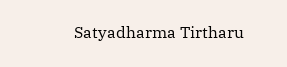Satyadharma Tirtharu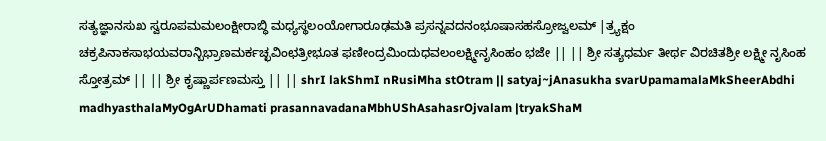ಸತ್ಯಜ್ಞಾನಸುಖ ಸ್ವರೂಪಮಮಲಂಕ್ಷೀರಾಬ್ಧಿ ಮಧ್ಯಸ್ಥಲಂಯೋಗಾರೂಢಮತಿ ಪ್ರಸನ್ನವದನಂಭೂಷಾಸಹಸ್ರೋಜ್ವಲಮ್ |ತ್ರ್ಯಕ್ಷಂ ಚಕ್ರಪಿನಾಕಸಾಭಯವರಾನ್ಬಿಭ್ರಾಣಮರ್ಕಚ್ಛವಿಂಛತ್ರೀಭೂತ ಫಣೀಂದ್ರಮಿಂದುಧವಲಂಲಕ್ಷ್ಮೀನೃಸಿಂಹಂ ಭಜೇ || || ಶ್ರೀ ಸತ್ಯಧರ್ಮ ತೀರ್ಥ ವಿರಚಿತಶ್ರೀ ಲಕ್ಷ್ಮೀ ನೃಸಿಂಹ ಸ್ತೋತ್ರಮ್ || || ಶ್ರೀ ಕೃಷ್ಣಾರ್ಪಣಮಸ್ತು || || shrI lakShmI nRusiMha stOtram || satyaj~jAnasukha svarUpamamalaMkSheerAbdhi madhyasthalaMyOgArUDhamati prasannavadanaMbhUShAsahasrOjvalam |tryakShaM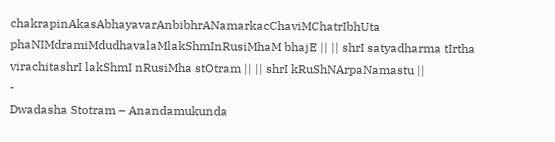chakrapinAkasAbhayavarAnbibhrANamarkacChaviMChatrIbhUta phaNIMdramiMdudhavalaMlakShmInRusiMhaM bhajE || || shrI satyadharma tIrtha virachitashrI lakShmI nRusiMha stOtram || || shrI kRuShNArpaNamastu ||
-
Dwadasha Stotram – Anandamukunda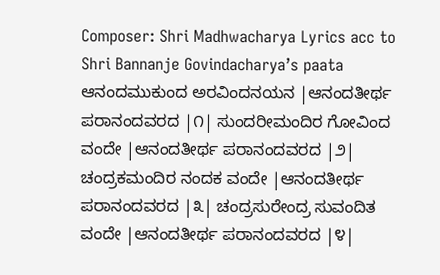Composer: Shri Madhwacharya Lyrics acc to Shri Bannanje Govindacharya’s paata ಆನಂದಮುಕುಂದ ಅರವಿಂದನಯನ |ಆನಂದತೀರ್ಥ ಪರಾನಂದವರದ |೧| ಸುಂದರೀಮಂದಿರ ಗೋವಿಂದ ವಂದೇ |ಆನಂದತೀರ್ಥ ಪರಾನಂದವರದ |೨| ಚಂದ್ರಕಮಂದಿರ ನಂದಕ ವಂದೇ |ಆನಂದತೀರ್ಥ ಪರಾನಂದವರದ |೩| ಚಂದ್ರಸುರೇಂದ್ರ ಸುವಂದಿತ ವಂದೇ |ಆನಂದತೀರ್ಥ ಪರಾನಂದವರದ |೪|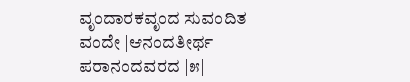ವೃಂದಾರಕವೃಂದ ಸುವಂದಿತ ವಂದೇ |ಆನಂದತೀರ್ಥ ಪರಾನಂದವರದ |೫|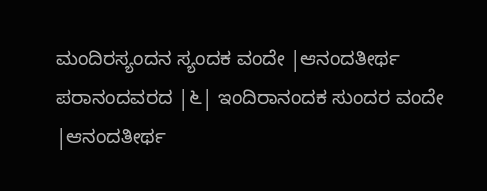ಮಂದಿರಸ್ಯಂದನ ಸ್ಯಂದಕ ವಂದೇ |ಆನಂದತೀರ್ಥ ಪರಾನಂದವರದ |೬| ಇಂದಿರಾನಂದಕ ಸುಂದರ ವಂದೇ |ಆನಂದತೀರ್ಥ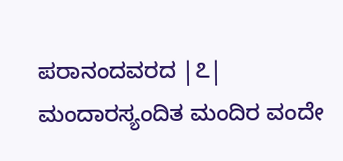ಪರಾನಂದವರದ |೭| ಮಂದಾರಸ್ಯಂದಿತ ಮಂದಿರ ವಂದೇ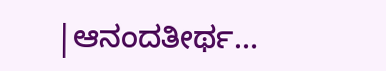|ಆನಂದತೀರ್ಥ…